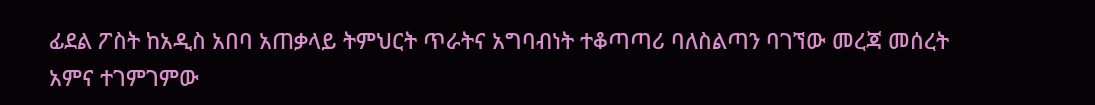ፊደል ፖስት ከአዲስ አበባ አጠቃላይ ትምህርት ጥራትና አግባብነት ተቆጣጣሪ ባለስልጣን ባገኘው መረጃ መሰረት አምና ተገምገምው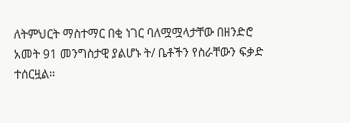ለትምህርት ማስተማር በቂ ነገር ባለሟሟላታቸው በዘንድሮ አመት 91 መንግስታዊ ያልሆኑ ት/ ቤቶችን የስራቸውን ፍቃድ ተሰርዟል።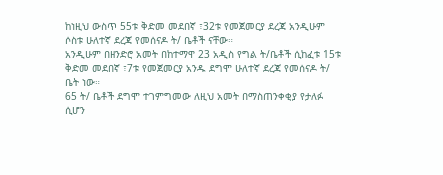ከነዚህ ውስጥ 55ቱ ቅድመ መደበኛ ፣32ቱ የመጀመርያ ደረጃ አንዲሁም ሶስቱ ሁለተኛ ደረጃ የመሰናዶ ት/ ቤቶች ናቸው።
አንዲሁም በዘንድሮ አመት በከተማዋ 23 አዲስ የግል ት/ቤቶች ሲከፈቱ 15ቱ ቅድመ መደበኛ ፣7ቱ የመጀመርያ አንዱ ደግሞ ሁለተኛ ደረጃ የመሰናዶ ት/ ቤት ነው።
65 ት/ ቤቶች ደግሞ ተገምግመው ለዚህ አመት በማስጠንቀቂያ የታለፉ ሲሆን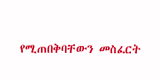የሚጠበቅባቸውን መስፈርት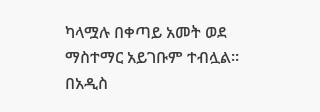ካላሟሉ በቀጣይ አመት ወደ ማስተማር አይገቡም ተብሏል።
በአዲስ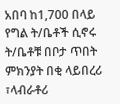አበባ ከ1,700 በላይ የግል ት/ቤቶች ሲኖሩ ት/ቤቶቹ በቦታ ጥበት ምክንያት በቂ ላይበረሪ ፣ላብራቶሪ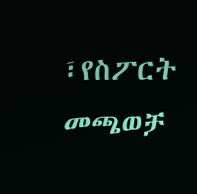፣የስፖርት መጫወቻ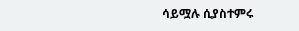ሳይሟሉ ሲያስተምሩ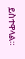ይስተዋላል።